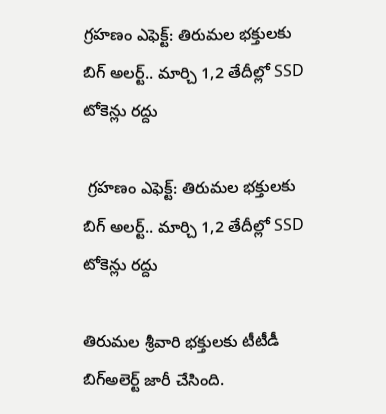గ్రహణం ఎఫెక్ట్: తిరుమల భక్తులకు బిగ్ అలర్ట్.. మార్చి 1,2 తేదీల్లో SSD టోకెన్లు రద్దు

 గ్రహణం ఎఫెక్ట్: తిరుమల భక్తులకు బిగ్ అలర్ట్.. మార్చి 1,2 తేదీల్లో SSD టోకెన్లు రద్దు

తిరుమల శ్రీవారి భక్తులకు టీటీడీ బిగ్అలెర్ట్ జారీ చేసింది.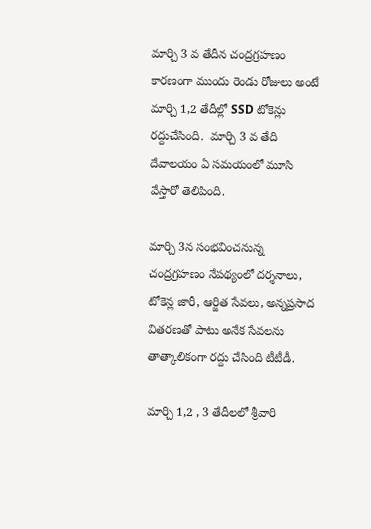మార్చి 3 వ తేదీన చంద్రగ్రహణం కారణంగా ముందు రెండు రోజులు అంటే మార్చి 1,2 తేదీల్లో SSD టోకెన్లు రద్దుచేసింది.  మార్చి 3 వ తేది దేవాలయం ఏ సమయంలో మూసి వేస్తారో తెలిపింది.

మార్చి 3న సంభవించనున్న చంద్రగ్రహణం నేపథ్యంలో దర్శనాలు, టోకెన్ల జారీ, ఆర్జిత సేవలు, అన్నప్రసాద వితరణతో పాటు అనేక సేవలను తాత్కాలికంగా రద్దు చేసింది టీటీడీ.

మార్చి 1,2 , 3 తేదీలలో శ్రీవారి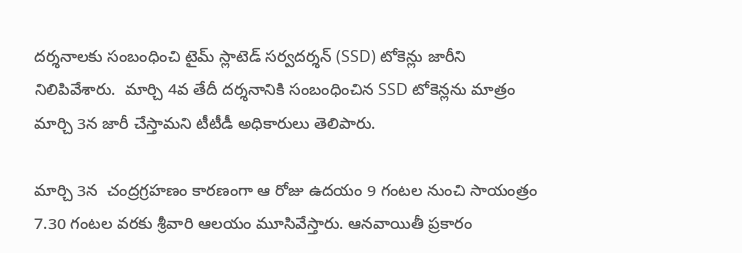దర్శనాలకు సంబంధించి టైమ్ స్లాటెడ్ సర్వదర్శన్ (SSD) టోకెన్లు జారీని నిలిపివేశారు.  మార్చి 4వ తేదీ దర్శనానికి సంబంధించిన SSD టోకెన్లను మాత్రం మార్చి 3న జారీ చేస్తామని టీటీడీ అధికారులు తెలిపారు.

మార్చి 3న  చంద్రగ్రహణం కారణంగా ఆ రోజు ఉదయం 9 గంటల నుంచి సాయంత్రం 7.30 గంటల వరకు శ్రీవారి ఆలయం మూసివేస్తారు. ఆనవాయితీ ప్రకారం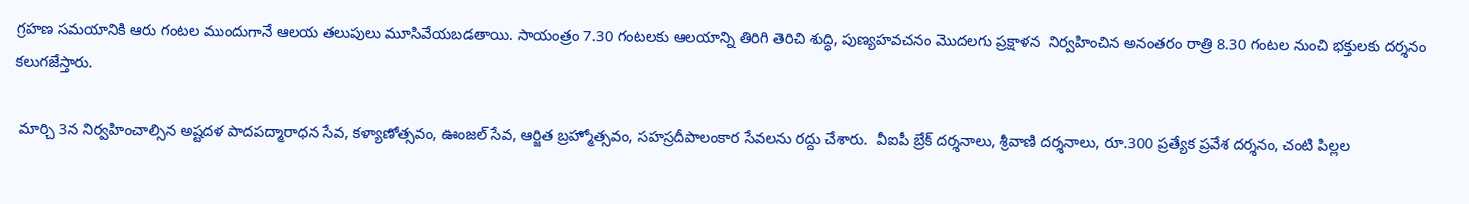గ్రహణ సమయానికి ఆరు గంటల ముందుగానే ఆలయ తలుపులు మూసివేయబడతాయి. సాయంత్రం 7.30 గంటలకు ఆలయాన్ని తిరిగి తెరిచి శుద్ధి, పుణ్యహవచనం మొదలగు ప్రక్షాళన  నిర్వహించిన అనంతరం రాత్రి 8.30 గంటల నుంచి భక్తులకు దర్శనం కలుగజేస్తారు.

 మార్చి 3న నిర్వహించాల్సిన అష్టదళ పాదపద్మారాధన సేవ, కళ్యాణోత్సవం, ఊంజల్ సేవ, ఆర్జిత బ్రహ్మోత్సవం, సహస్రదీపాలంకార సేవలను రద్దు చేశారు.  వీఐపీ బ్రేక్ దర్శనాలు, శ్రీవాణి దర్శనాలు, రూ.300 ప్రత్యేక ప్రవేశ దర్శనం, చంటి పిల్లల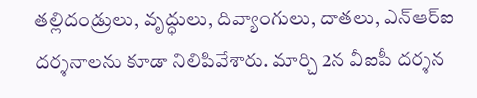తల్లిదండ్రులు, వృద్ధులు, దివ్యాంగులు, దాతలు, ఎన్ఆర్ఐ దర్శనాలను కూడా నిలిపివేశారు. మార్చి 2న వీఐపీ దర్శన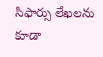సిఫార్సు లేఖలను కూడా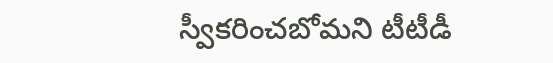స్వీకరించబోమని టీటీడీ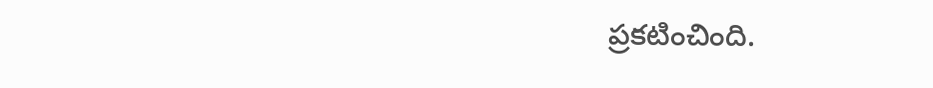ప్రకటించింది.